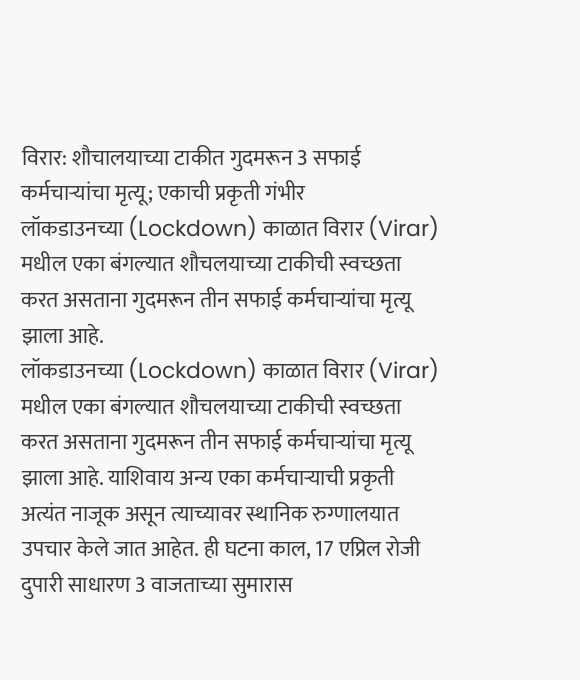विरार: शौचालयाच्या टाकीत गुदमरून 3 सफाई कर्मचाऱ्यांचा मृत्यू; एकाची प्रकृती गंभीर
लॉकडाउनच्या (Lockdown) काळात विरार (Virar) मधील एका बंगल्यात शौचलयाच्या टाकीची स्वच्छता करत असताना गुदमरून तीन सफाई कर्मचाऱ्यांचा मृत्यू झाला आहे.
लॉकडाउनच्या (Lockdown) काळात विरार (Virar) मधील एका बंगल्यात शौचलयाच्या टाकीची स्वच्छता करत असताना गुदमरून तीन सफाई कर्मचाऱ्यांचा मृत्यू झाला आहे. याशिवाय अन्य एका कर्मचाऱ्याची प्रकृती अत्यंत नाजूक असून त्याच्यावर स्थानिक रुग्णालयात उपचार केले जात आहेत. ही घटना काल, 17 एप्रिल रोजी दुपारी साधारण 3 वाजताच्या सुमारास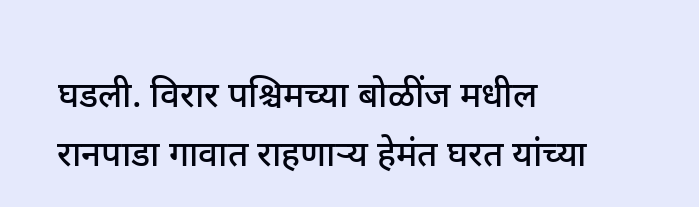घडली. विरार पश्चिमच्या बोळींज मधील रानपाडा गावात राहणाऱ्य हेमंत घरत यांच्या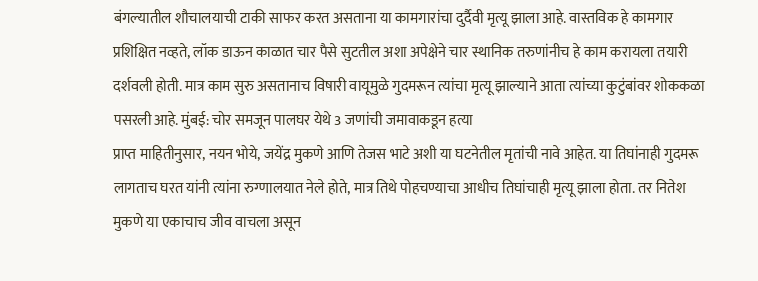बंगल्यातील शौचालयाची टाकी साफर करत असताना या कामगारांचा दुर्दैवी मृत्यू झाला आहे. वास्तविक हे कामगार प्रशिक्षित नव्हते, लॉक डाऊन काळात चार पैसे सुटतील अशा अपेक्षेने चार स्थानिक तरुणांनीच हे काम करायला तयारी दर्शवली होती. मात्र काम सुरु असतानाच विषारी वायूमुळे गुदमरून त्यांचा मृत्यू झाल्याने आता त्यांच्या कुटुंबांवर शोककळा पसरली आहे. मुंबई: चोर समजून पालघर येथे 3 जणांची जमावाकडून हत्या
प्राप्त माहितीनुसार, नयन भोये, जयेंद्र मुकणे आणि तेजस भाटे अशी या घटनेतील मृतांची नावे आहेत. या तिघांनाही गुदमरू लागताच घरत यांनी त्यांना रुग्णालयात नेले होते, मात्र तिथे पोहचण्याचा आधीच तिघांचाही मृत्यू झाला होता. तर नितेश मुकणे या एकाचाच जीव वाचला असून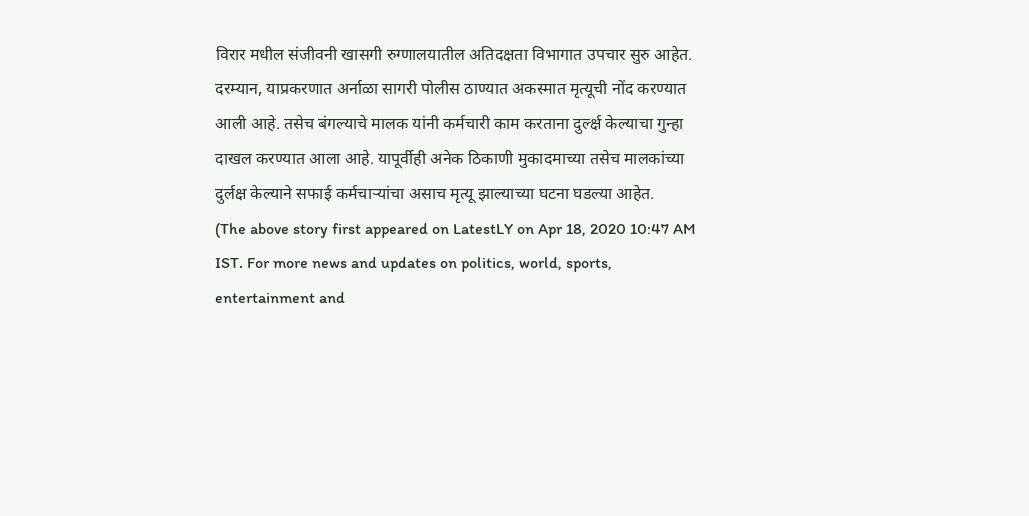विरार मधील संजीवनी खासगी रुग्णालयातील अतिदक्षता विभागात उपचार सुरु आहेत.
दरम्यान, याप्रकरणात अर्नाळा सागरी पोलीस ठाण्यात अकस्मात मृत्यूची नोंद करण्यात आली आहे. तसेच बंगल्याचे मालक यांनी कर्मचारी काम करताना दुर्ल्क्ष केल्याचा गुन्हा दाखल करण्यात आला आहे. यापूर्वीही अनेक ठिकाणी मुकादमाच्या तसेच मालकांच्या दुर्लक्ष केल्याने सफाई कर्मचाऱ्यांचा असाच मृत्यू झाल्याच्या घटना घडल्या आहेत.
(The above story first appeared on LatestLY on Apr 18, 2020 10:47 AM IST. For more news and updates on politics, world, sports, entertainment and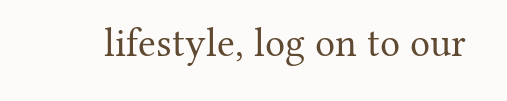lifestyle, log on to our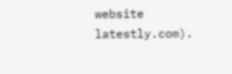website latestly.com).